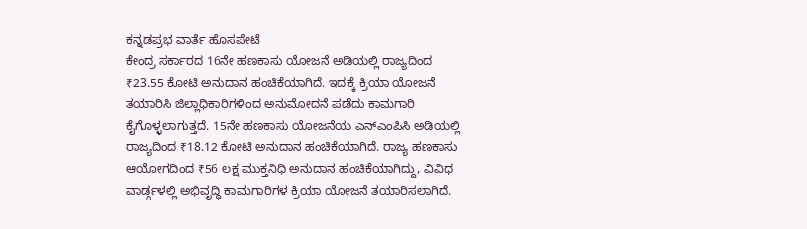ಕನ್ನಡಪ್ರಭ ವಾರ್ತೆ ಹೊಸಪೇಟೆ
ಕೇಂದ್ರ ಸರ್ಕಾರದ 16ನೇ ಹಣಕಾಸು ಯೋಜನೆ ಅಡಿಯಲ್ಲಿ ರಾಜ್ಯದಿಂದ ₹23.55 ಕೋಟಿ ಅನುದಾನ ಹಂಚಿಕೆಯಾಗಿದೆ. ಇದಕ್ಕೆ ಕ್ರಿಯಾ ಯೋಜನೆ ತಯಾರಿಸಿ ಜಿಲ್ಲಾಧಿಕಾರಿಗಳಿಂದ ಅನುಮೋದನೆ ಪಡೆದು ಕಾಮಗಾರಿ ಕೈಗೊಳ್ಳಲಾಗುತ್ತದೆ. 15ನೇ ಹಣಕಾಸು ಯೋಜನೆಯ ಎನ್ಎಂಪಿಸಿ ಅಡಿಯಲ್ಲಿ ರಾಜ್ಯದಿಂದ ₹18.12 ಕೋಟಿ ಅನುದಾನ ಹಂಚಿಕೆಯಾಗಿದೆ. ರಾಜ್ಯ ಹಣಕಾಸು ಆಯೋಗದಿಂದ ₹56 ಲಕ್ಷ ಮುಕ್ತನಿಧಿ ಅನುದಾನ ಹಂಚಿಕೆಯಾಗಿದ್ದು, ವಿವಿಧ ವಾರ್ಡ್ಗಳಲ್ಲಿ ಅಭಿವೃದ್ಧಿ ಕಾಮಗಾರಿಗಳ ಕ್ರಿಯಾ ಯೋಜನೆ ತಯಾರಿಸಲಾಗಿದೆ.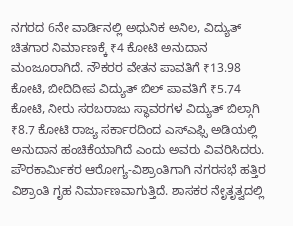ನಗರದ 6ನೇ ವಾರ್ಡಿನಲ್ಲಿ ಅಧುನಿಕ ಅನಿಲ, ವಿದ್ಯುತ್ ಚಿತಗಾರ ನಿರ್ಮಾಣಕ್ಕೆ ₹4 ಕೋಟಿ ಅನುದಾನ ಮಂಜೂರಾಗಿದೆ. ನೌಕರರ ವೇತನ ಪಾವತಿಗೆ ₹13.98 ಕೋಟಿ, ಬೀದಿದೀಪ ವಿದ್ಯುತ್ ಬಿಲ್ ಪಾವತಿಗೆ ₹5.74 ಕೋಟಿ, ನೀರು ಸರಬರಾಜು ಸ್ಥಾವರಗಳ ವಿದ್ಯುತ್ ಬಿಲ್ಗಾಗಿ ₹8.7 ಕೋಟಿ ರಾಜ್ಯ ಸರ್ಕಾರದಿಂದ ಎಸ್ಎಫ್ಸಿ ಅಡಿಯಲ್ಲಿ ಅನುದಾನ ಹಂಚಿಕೆಯಾಗಿದೆ ಎಂದು ಅವರು ವಿವರಿಸಿದರು.
ಪೌರಕಾರ್ಮಿಕರ ಆರೋಗ್ಯ-ವಿಶ್ರಾಂತಿಗಾಗಿ ನಗರಸಭೆ ಹತ್ತಿರ ವಿಶ್ರಾಂತಿ ಗೃಹ ನಿರ್ಮಾಣವಾಗುತ್ತಿದೆ. ಶಾಸಕರ ನೇೃತೃತ್ವದಲ್ಲಿ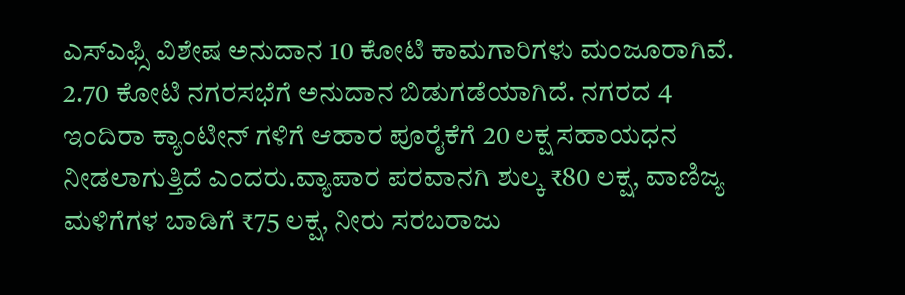ಎಸ್ಎಫ್ಸಿ ವಿಶೇಷ ಅನುದಾನ 10 ಕೋಟಿ ಕಾಮಗಾರಿಗಳು ಮಂಜೂರಾಗಿವೆ. 2.70 ಕೋಟಿ ನಗರಸಭೆಗೆ ಅನುದಾನ ಬಿಡುಗಡೆಯಾಗಿದೆ. ನಗರದ 4 ಇಂದಿರಾ ಕ್ಯಾಂಟೀನ್ ಗಳಿಗೆ ಆಹಾರ ಪೂರೈಕೆಗೆ 20 ಲಕ್ಷ ಸಹಾಯಧನ ನೀಡಲಾಗುತ್ತಿದೆ ಎಂದರು.ವ್ಯಾಪಾರ ಪರವಾನಗಿ ಶುಲ್ಕ ₹80 ಲಕ್ಷ, ವಾಣಿಜ್ಯ ಮಳಿಗೆಗಳ ಬಾಡಿಗೆ ₹75 ಲಕ್ಷ, ನೀರು ಸರಬರಾಜು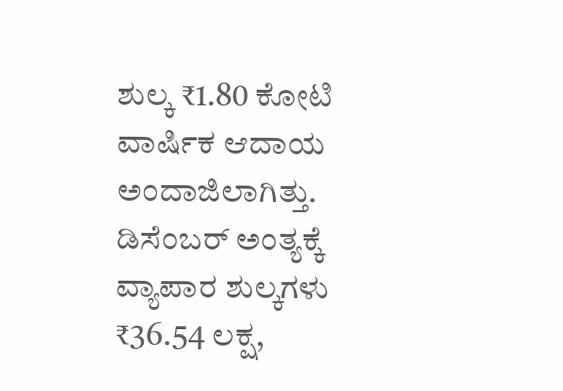ಶುಲ್ಕ ₹1.80 ಕೋಟಿ ವಾರ್ಷಿಕ ಆದಾಯ ಅಂದಾಜಿಲಾಗಿತ್ತು. ಡಿಸೆಂಬರ್ ಅಂತ್ಯಕ್ಕೆ ವ್ಯಾಪಾರ ಶುಲ್ಕಗಳು ₹36.54 ಲಕ್ಷ,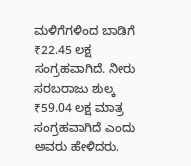ಮಳಿಗೆಗಳಿಂದ ಬಾಡಿಗೆ ₹22.45 ಲಕ್ಷ ಸಂಗ್ರಹವಾಗಿದೆ. ನೀರು ಸರಬರಾಜು ಶುಲ್ಕ ₹59.04 ಲಕ್ಷ ಮಾತ್ರ ಸಂಗ್ರಹವಾಗಿದೆ ಎಂದು ಅವರು ಹೇಳಿದರು.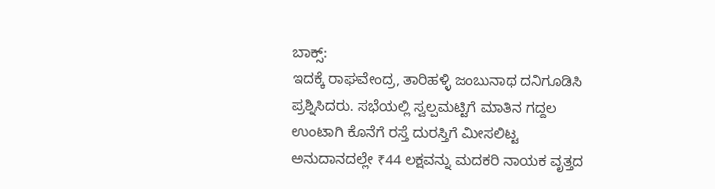ಬಾಕ್ಸ್:
ಇದಕ್ಕೆ ರಾಘವೇಂದ್ರ, ತಾರಿಹಳ್ಳಿ ಜಂಬುನಾಥ ದನಿಗೂಡಿಸಿ ಪ್ರಶ್ನಿಸಿದರು. ಸಭೆಯಲ್ಲಿ ಸ್ವಲ್ಪಮಟ್ಟಿಗೆ ಮಾತಿನ ಗದ್ದಲ ಉಂಟಾಗಿ ಕೊನೆಗೆ ರಸ್ತೆ ದುರಸ್ತಿಗೆ ಮೀಸಲಿಟ್ಟ ಅನುದಾನದಲ್ಲೇ ₹44 ಲಕ್ಷವನ್ನು ಮದಕರಿ ನಾಯಕ ವೃತ್ತದ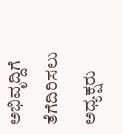ಅಭಿವೃದ್ದಿಗೆ ತೆಗೆದಿರಿಸಲು ಅಧ್ಯಕ್ಷರು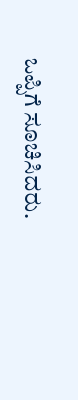ಒಪ್ಪಿಗೆ ಸೂಚಿಸಿದರು.